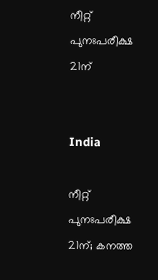നീറ്റ് പുനഃപരീക്ഷ 21ന്


India

നീറ്റ് പുനഃപരീക്ഷ 21ന്; കനത്ത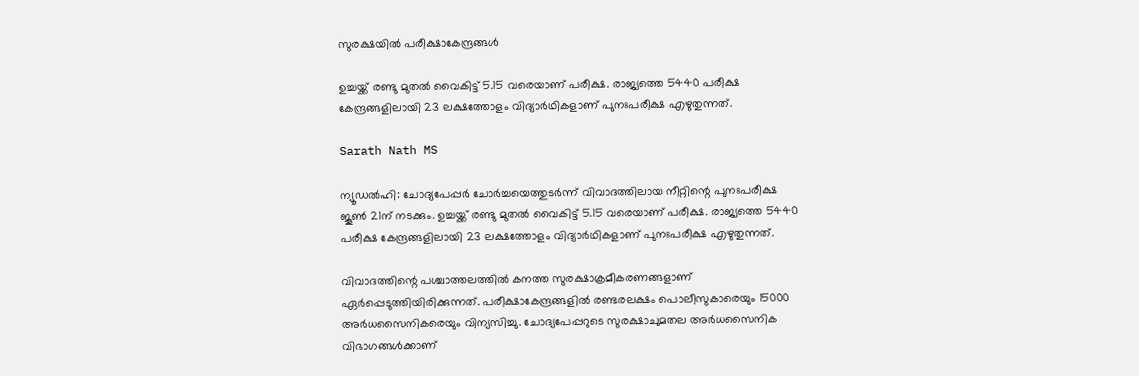സുരക്ഷയില്‍ പരീക്ഷാകേന്ദ്രങ്ങള്‍

ഉച്ചയ്ക്ക് രണ്ടു മുതല്‍ വൈകിട്ട് 5.15 വരെയാണ് പരീക്ഷ. രാജ്യത്തെ 5440 പരീക്ഷ കേന്ദ്രങ്ങളിലായി 23 ലക്ഷത്തോളം വിദ്യാര്‍ഥികളാണ് പുനഃപരീക്ഷ എഴുതുന്നത്.

Sarath Nath MS

ന്യൂഡല്‍ഹി: ചോദ്യപേപ്പര്‍ ചോര്‍ച്ചയെത്തുടര്‍ന്ന് വിവാദത്തിലായ നീറ്റിന്റെ പുനഃപരീക്ഷ ജൂണ്‍ 21ന് നടക്കും. ഉച്ചയ്ക്ക് രണ്ടു മുതല്‍ വൈകിട്ട് 5.15 വരെയാണ് പരീക്ഷ. രാജ്യത്തെ 5440 പരീക്ഷ കേന്ദ്രങ്ങളിലായി 23 ലക്ഷത്തോളം വിദ്യാര്‍ഥികളാണ് പുനഃപരീക്ഷ എഴുതുന്നത്.

വിവാദത്തിന്റെ പശ്ചാത്തലത്തില്‍ കനത്ത സുരക്ഷാക്രമീകരണങ്ങളാണ് ഏര്‍പ്പെടുത്തിയിരിക്കുന്നത്. പരീക്ഷാകേന്ദ്രങ്ങളില്‍ രണ്ടരലക്ഷം പൊലീസുകാരെയും 15000 അര്‍ധസൈനികരെയും വിന്യസിച്ചു. ചോദ്യപേപ്പറുടെ സുരക്ഷാചുമതല അര്‍ധസൈനിക വിഭാഗങ്ങള്‍ക്കാണ്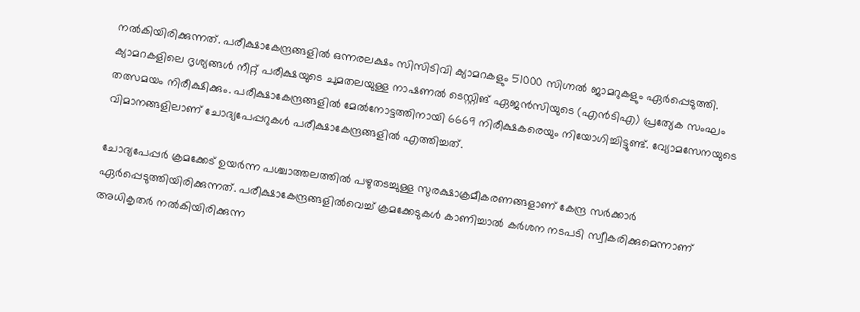നല്‍കിയിരിക്കുന്നത്. പരീക്ഷാകേന്ദ്രങ്ങളില്‍ ഒന്നരലക്ഷം സിസിടിവി ക്യാമറകളും 51000 സിഗ്നല്‍ ജാമറുകളും ഏര്‍പ്പെടുത്തി. ക്യാമറകളിലെ ദൃശ്യങ്ങള്‍ നീറ്റ് പരീക്ഷയുടെ ചുമതലയുള്ള നാഷണല്‍ ടെസ്റ്റിങ് ഏജന്‍സിയുടെ (എന്‍ടിഎ) പ്രത്യേക സംഘം തത്സമയം നിരീക്ഷിക്കും. പരീക്ഷാകേന്ദ്രങ്ങളില്‍ മേല്‍നോട്ടത്തിനായി 6669 നിരീക്ഷകരെയും നിയോഗിച്ചിട്ടുണ്ട്. വ്യോമസേനയുടെ വിമാനങ്ങളിലാണ് ചോദ്യപേപ്പറുകള്‍ പരീക്ഷാകേന്ദ്രങ്ങളില്‍ എത്തിച്ചത്.

ചോദ്യപേപ്പര്‍ ക്രമക്കേട് ഉയര്‍ന്ന പശ്ചാത്തലത്തില്‍ പഴുതടച്ചുള്ള സുരക്ഷാക്രമീകരണങ്ങളാണ് കേന്ദ്ര സര്‍ക്കാര്‍ ഏര്‍പ്പെടുത്തിയിരിക്കുന്നത്. പരീക്ഷാകേന്ദ്രങ്ങളില്‍വെച്ച് ക്രമക്കേടുകള്‍ കാണിച്ചാല്‍ കര്‍ശന നടപടി സ്വീകരിക്കുമെന്നാണ് അധികൃതര്‍ നല്‍കിയിരിക്കുന്ന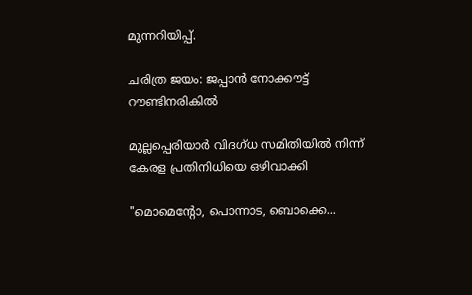മുന്നറിയിപ്പ്.

ചരിത്ര ജയം: ജപ്പാൻ നോക്കൗട്ട് റൗണ്ടിനരികിൽ

മുല്ലപ്പെരിയാർ വിദഗ്ധ സമിതിയിൽ നിന്ന് കേരള പ്രതിനിധിയെ ഒഴിവാക്കി

"മൊമെന്‍റോ, പൊന്നാട, ബൊക്കെ...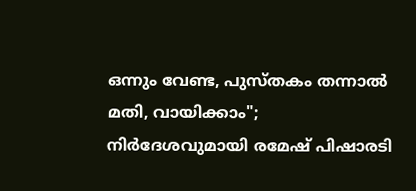ഒന്നും വേണ്ട, പുസ്തകം തന്നാൽ മതി, വായിക്കാം"; നിർദേശവുമായി രമേഷ് പിഷാരടി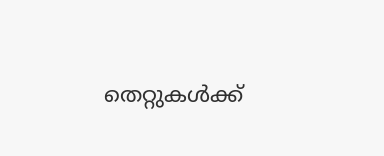തെറ്റുകൾക്ക്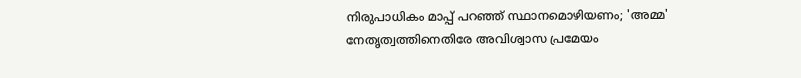നിരുപാധികം മാപ്പ് പറഞ്ഞ് സ്ഥാനമൊഴിയണം; 'അമ്മ' നേതൃത്വത്തിനെതിരേ അവിശ്വാസ പ്രമേയം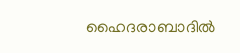ഹൈദരാബാദില്‍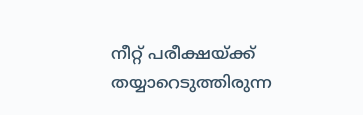നീറ്റ് പരീക്ഷയ്ക്ക് തയ്യാറെടുത്തിരുന്ന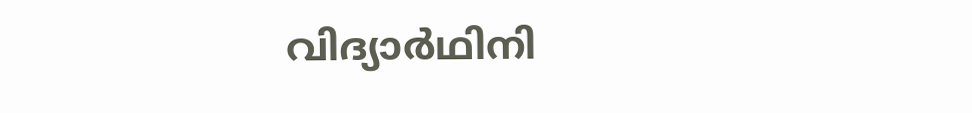വിദ്യാര്‍ഥിനി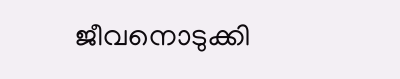ജീവനൊടുക്കി